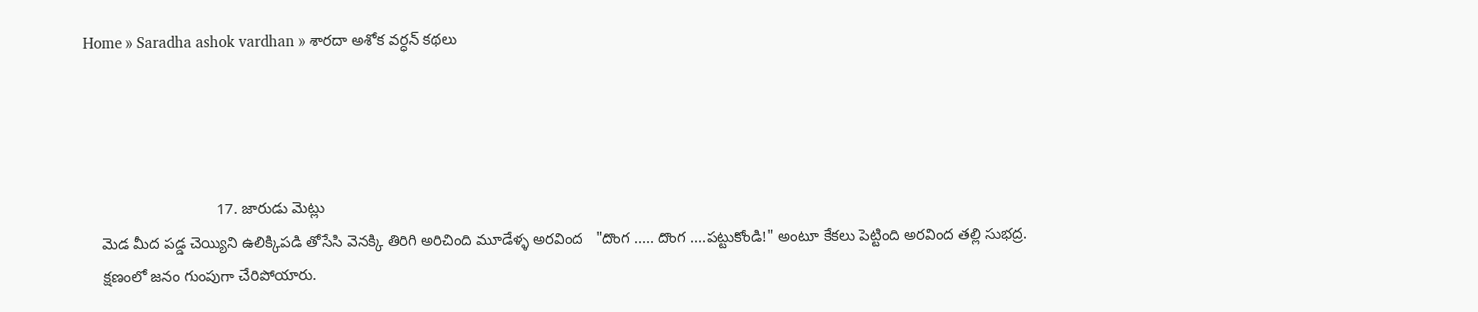Home » Saradha ashok vardhan » శారదా అశోక వర్ధన్ కథలు




                               17. జారుడు మెట్లు
    మెడ మీద పడ్డ చెయ్యిని ఉలిక్కిపడి తోసేసి వెనక్కి తిరిగి అరిచింది మూడేళ్ళ అరవింద   "దొంగ ..... దొంగ ....పట్టుకోండి!" అంటూ కేకలు పెట్టింది అరవింద తల్లి సుభద్ర.
    క్షణంలో జనం గుంపుగా చేరిపోయారు.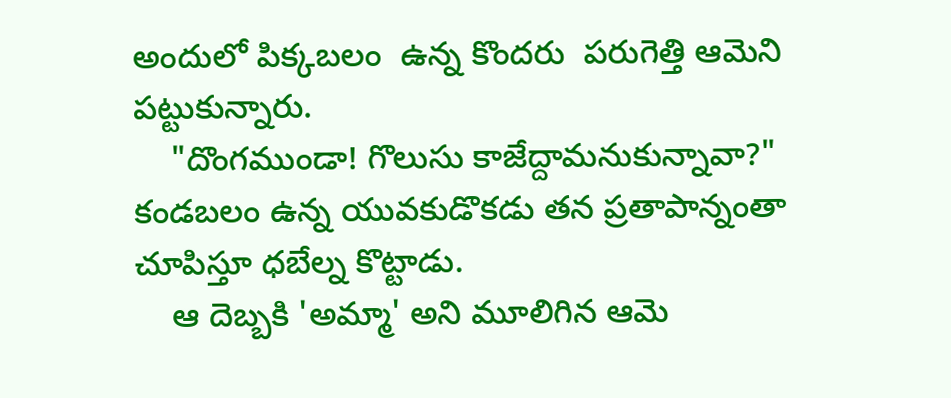అందులో పిక్కబలం  ఉన్న కొందరు  పరుగెత్తి ఆమెని పట్టుకున్నారు.
    "దొంగముండా! గొలుసు కాజేద్దామనుకున్నావా?" కండబలం ఉన్న యువకుడొకడు తన ప్రతాపాన్నంతా చూపిస్తూ ధబేల్న కొట్టాడు.
    ఆ దెబ్బకి 'అమ్మా' అని మూలిగిన ఆమె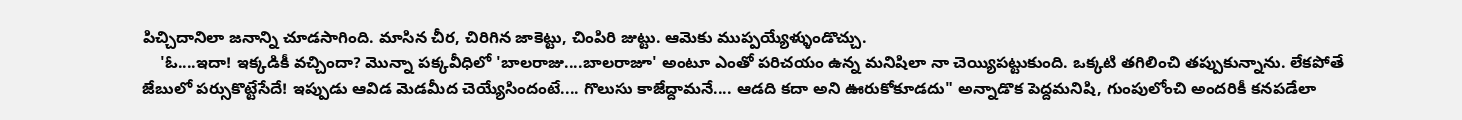పిచ్చిదానిలా జనాన్ని చూడసాగింది. మాసిన చీర, చిరిగిన జాకెట్టు, చింపిరి జుట్టు. ఆమెకు ముప్పయ్యేళ్ళుండొచ్చు.
    'ఓ....ఇదా! ఇక్కడికీ వచ్చిందా? మొన్నా పక్కవీధిలో 'బాలరాజు....బాలరాజూ' అంటూ ఎంతో పరిచయం ఉన్న మనిషిలా నా చెయ్యిపట్టుకుంది. ఒక్కటి తగిలించి తప్పుకున్నాను. లేకపోతే జేబులో పర్సుకొట్టేసేదే! ఇప్పుడు ఆవిడ మెడమీద చెయ్యేసిందంటే.... గొలుసు కాజేద్దామనే.... ఆడది కదా అని ఊరుకోకూడదు" అన్నాడొక పెద్దమనిషి, గుంపులోంచి అందరికీ కనపడేలా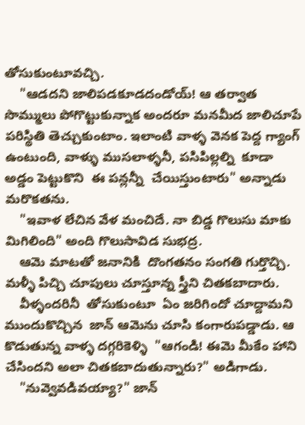తోసుకుంటూవచ్చి.
    "ఆడదని జాలిపడకూడదండోయ్! ఆ తర్వాత సొమ్ములు పోగొట్టుకున్నాక అందరూ మనమీద జాలిచూపే పరిస్థితి తెచ్చుకుంటాం. ఇలాంటి వాళ్ళ వెనక పెద్ద గ్యాంగ్ ఉంటుంది, వాళ్ళు ముసలాళ్ళనీ, పసిపిల్లల్ని  కూడా అడ్డం పెట్టుకొని  ఈ పన్లన్నీ  చేయిస్తుంటారు" అన్నాడు మరొకతను.
    "ఇవాళ లేచిన వేళ మంచిదే. నా బిడ్డ గొలుసు మాకు మిగిలింది" అంది గొలుసావిడ సుభద్ర.
    ఆమె మాటతో జనానికి  దొంగతనం సంగతి గుర్తొచ్చి. మళ్ళీ పిచ్చి చూపులు చూస్తూన్న స్త్రీని చితకబాదారు.
    వీళ్ళందరినీ  తోసుకుంటూ  ఏం జరిగిందో చూద్దామని  ముందుకొచ్చిన  జాన్ ఆమెను చూసి కంగారుపడ్డాడు. ఆ కొడుతున్న వాళ్ళ దగ్గరికెళ్ళి  "ఆగండి! ఈమె మీకేం హాని చేసిందని అలా చితకబాదుతున్నారు?" అడిగాడు.
    "నువ్వెవడివయ్యా?" జాన్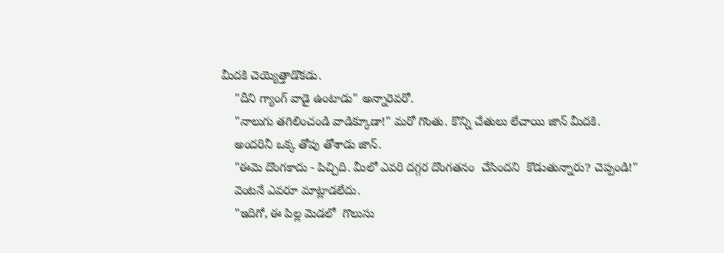మీదకి చెయ్యెత్తాడొకడు.
    "దీని గ్యాంగ్ వాడై ఉంటాడు" అన్నారెవరో.
    "నాలుగు తగిలించండి వాడిక్కూడా!" మరో గొంతు. కొన్ని చేతులు లేచాయి జాన్ మీదకి.
    అందరినీ ఒక్క తోపు తోశాడు జాన్.
    "ఈమె దొంగకాదు - పిచ్చిది. మీలో ఎవరి దగ్గర దొంగతనం  చేసిందని  కొడుతున్నారు? చెప్పండి!"
    వెంటనే ఎవరూ మాట్లాడలేదు.
    "ఇదిగో, ఈ పిల్ల మెడలో  గొలుసు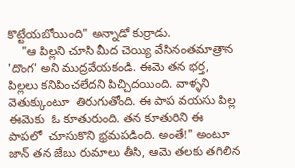కొట్టేయబోయింది" అన్నాడో కుర్రాడు.
    "ఆ పిల్లని చూసి మీద చెయ్యి వేసినంతమాత్రాన 'దొంగ' అని ముద్రవేయకండి. ఈమె తన భర్త, పిల్లలు కనిపించలేదని పిచ్చిదయింది. వాళ్ళని వెతుక్కుంటూ  తిరుగుతోంది. ఈ పాప వయసు పిల్ల ఈమెకు  ఓ కూతురుంది. తన కూతురిని ఈ పాపలో  చూసుకొని భ్రమపడింది. అంతే!" అంటూ జాన్ తన జేబు రుమాలు తీసి, ఆమె తలకు తగిలిన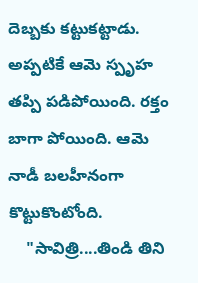దెబ్బకు కట్టుకట్టాడు. అప్పటికే ఆమె స్పృహ తప్పి పడిపోయింది. రక్తం బాగా పోయింది. ఆమె నాడీ బలహీనంగా కొట్టుకొంటోంది.
    "సావిత్రి....తిండి తిని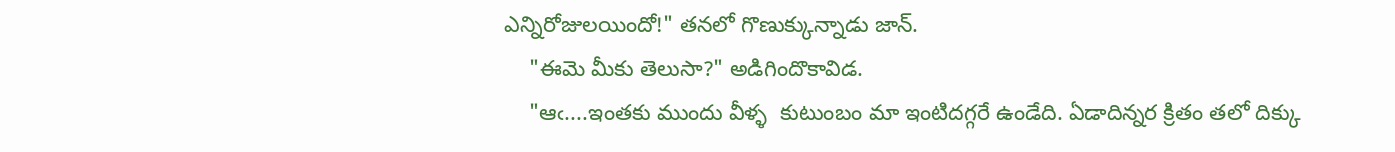ఎన్నిరోజులయిందో!" తనలో గొణుక్కున్నాడు జాన్.
    "ఈమె మీకు తెలుసా?" అడిగిందొకావిడ.
    "ఆఁ....ఇంతకు ముందు వీళ్ళ  కుటుంబం మా ఇంటిదగ్గరే ఉండేది. ఏడాదిన్నర క్రితం తలో దిక్కు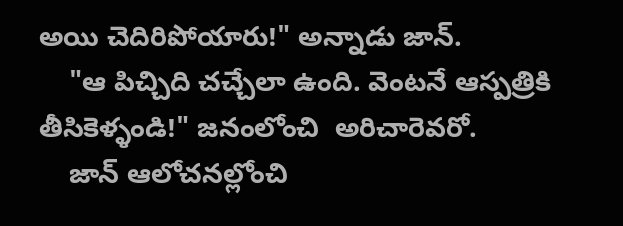అయి చెదిరిపోయారు!" అన్నాడు జాన్.
    "ఆ పిచ్చిది చచ్చేలా ఉంది. వెంటనే ఆస్పత్రికి తీసికెళ్ళండి!" జనంలోంచి  అరిచారెవరో.
    జాన్ ఆలోచనల్లోంచి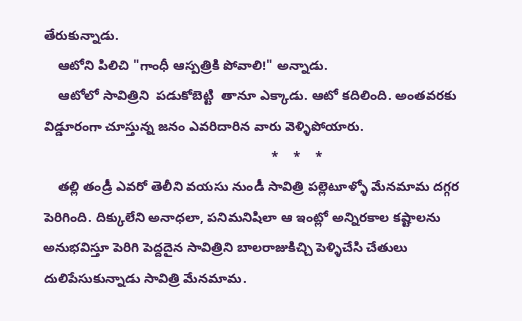తేరుకున్నాడు.
    ఆటోని పిలిచి "గాంధీ ఆస్పత్రికి పోవాలి!" అన్నాడు.
    ఆటోలో సావిత్రిని  పడుకోబెట్టి  తానూ ఎక్కాడు. ఆటో కదిలింది. అంతవరకు  విడ్డూరంగా చూస్తున్న జనం ఎవరిదారిన వారు వెళ్ళిపోయారు.
                                                              *    *    *
    తల్లి తండ్రీ ఎవరో తెలీని వయసు నుండీ సావిత్రి పల్లెటూళ్ళో మేనమామ దగ్గర పెరిగింది. దిక్కులేని అనాధలా, పనిమనిషిలా ఆ ఇంట్లో అన్నిరకాల కష్టాలను అనుభవిస్తూ పెరిగి పెద్దదైన సావిత్రిని బాలరాజుకిచ్చి పెళ్ళిచేసి చేతులు దులిపేసుకున్నాడు సావిత్రి మేనమామ.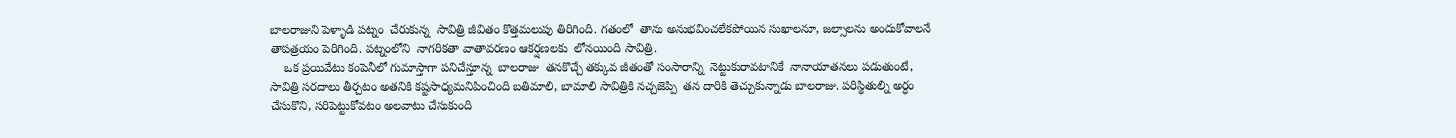బాలరాజుని పెళ్ళాడి పట్నం  చేరుకున్న  సావిత్రి జీవితం కొత్తమలుపు తిరిగింది. గతంలో  తాను అనుభవించలేకపోయిన సుఖాలనూ, జల్సాలను అందుకోవాలనే తాపత్రయం పెరిగింది. పట్నంలోని  నాగరికతా వాతావరణం ఆకర్షణలకు  లోనయింది సావిత్రి.
    ఒక ప్రయివేటు కంపెనీలో గుమాస్తాగా పనిచేస్తూన్న  బాలరాజు  తనకొచ్చే తక్కువ జీతంతో సంసారాన్ని  నెట్టుకురావటానికే  నానాయాతనలు పడుతుంటే, సావిత్రి సరదాలు తీర్చటం అతనికి కష్టసాధ్యమనిపించింది బతిమాలి, బామాలి సావిత్రికి నచ్చజెప్పి  తన దారికి తెచ్చుకున్నాడు బాలరాజు. పరిస్థితుల్ని అర్ధం చేసుకొని, సరిపెట్టుకోవటం అలవాటు చేసుకుంది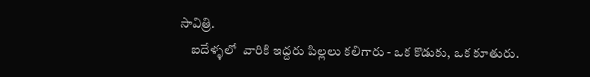సావిత్రి.
    ఐదేళ్ళలో  వారికి ఇద్దరు పిల్లలు కలిగారు - ఒక కొడుకు, ఒక కూతురు.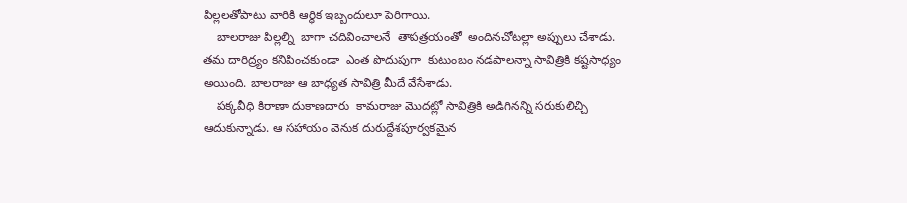పిల్లలతోపాటు వారికి ఆర్ధిక ఇబ్బందులూ పెరిగాయి.
    బాలరాజు పిల్లల్ని  బాగా చదివించాలనే  తాపత్రయంతో  అందినచోటల్లా అప్పులు చేశాడు. తమ దారిద్ర్యం కనిపించకుండా  ఎంత పొదుపుగా  కుటుంబం నడపాలన్నా సావిత్రికి కష్టసాధ్యం అయింది. బాలరాజు ఆ బాధ్యత సావిత్రి మీదే వేసేశాడు.
    పక్కవీధి కిరాణా దుకాణదారు  కామరాజు మొదట్లో సావిత్రికి అడిగినన్ని సరుకులిచ్చి ఆదుకున్నాడు. ఆ సహాయం వెనుక దురుద్దేశపూర్వకమైన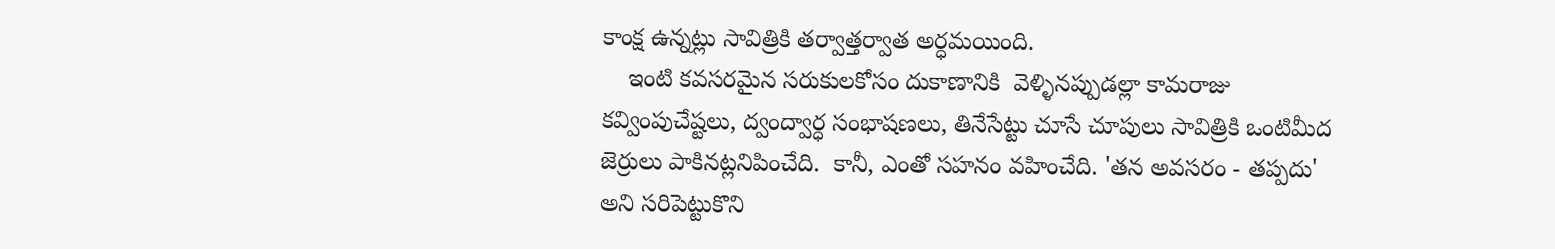కాంక్ష ఉన్నట్లు సావిత్రికి తర్వాత్తర్వాత అర్ధమయింది.
    ఇంటి కవసరమైన సరుకులకోసం దుకాణానికి  వెళ్ళినప్పుడల్లా కామరాజు కవ్వింపుచేష్టలు, ద్వంద్వార్ధ సంభాషణలు, తినేసేట్టు చూసే చూపులు సావిత్రికి ఒంటిమీద జెర్రులు పాకినట్లనిపించేది.  కానీ, ఎంతో సహనం వహించేది. 'తన అవసరం - తప్పదు' అని సరిపెట్టుకొని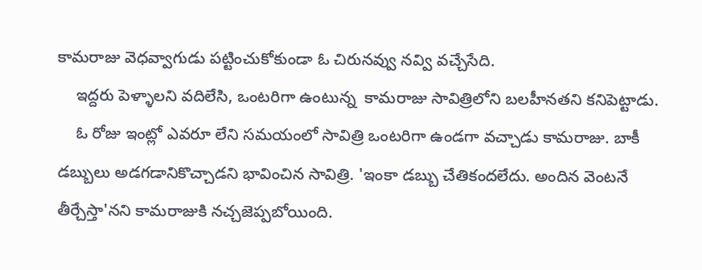కామరాజు వెధవ్వాగుడు పట్టించుకోకుండా ఓ చిరునవ్వు నవ్వి వచ్చేసేది.
    ఇద్దరు పెళ్ళాలని వదిలేసి, ఒంటరిగా ఉంటున్న  కామరాజు సావిత్రిలోని బలహీనతని కనిపెట్టాడు.
    ఓ రోజు ఇంట్లో ఎవరూ లేని సమయంలో సావిత్రి ఒంటరిగా ఉండగా వచ్చాడు కామరాజు. బాకీ డబ్బులు అడగడానికొచ్చాడని భావించిన సావిత్రి. 'ఇంకా డబ్బు చేతికందలేదు. అందిన వెంటనే తీర్చేస్తా'నని కామరాజుకి నచ్చజెప్పబోయింది.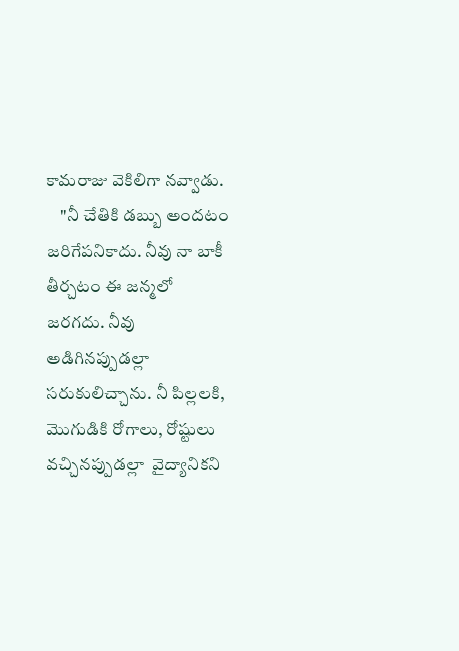కామరాజు వెకిలిగా నవ్వాడు.
    "నీ చేతికి డబ్బు అందటం జరిగేపనికాదు. నీవు నా బాకీ తీర్చటం ఈ జన్మలో జరగదు. నీవు అడిగినప్పుడల్లా  సరుకులిచ్చాను. నీ పిల్లలకి, మొగుడికి రోగాలు, రోష్టులు వచ్చినప్పుడల్లా  వైద్యానికని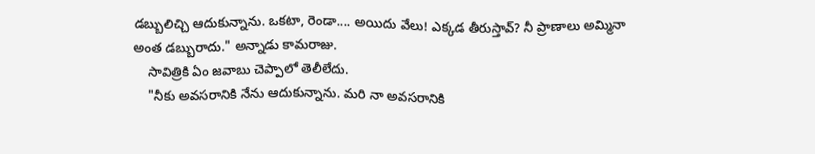డబ్బులిచ్చి ఆదుకున్నాను. ఒకటా, రెండా.... అయిదు వేలు! ఎక్కడ తీరుస్తావ్? నీ ప్రాణాలు అమ్మినా అంత డబ్బురాదు." అన్నాడు కామరాజు.
    సావిత్రికి ఏం జవాబు చెప్పాలో తెలీలేదు.
    "నీకు అవసరానికి నేను ఆదుకున్నాను. మరి నా అవసరానికి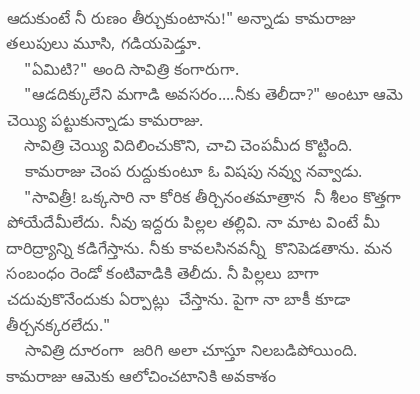ఆదుకుంటే నీ రుణం తీర్చుకుంటాను!" అన్నాడు కామరాజు తలుపులు మూసి, గడియపెడ్తూ.
    "ఏమిటి?" అంది సావిత్రి కంగారుగా.
    "ఆడదిక్కులేని మగాడి అవసరం....నీకు తెలీదా?" అంటూ ఆమె చెయ్యి పట్టుకున్నాడు కామరాజు.
    సావిత్రి చెయ్యి విదిలించుకొని, చాచి చెంపమీద కొట్టింది.
    కామరాజు చెంప రుద్దుకుంటూ ఓ విషపు నవ్వు నవ్వాడు.
    "సావిత్రీ! ఒక్కసారి నా కోరిక తీర్చినంతమాత్రాన  నీ శీలం కొత్తగా పోయేదేమీలేదు. నీవు ఇద్దరు పిల్లల తల్లివి. నా మాట వింటే మీ దారిద్ర్యాన్ని కడిగేస్తాను. నీకు కావలసినవన్నీ  కొనిపెడతాను. మన సంబంధం రెండో కంటివాడికి తెలీదు. నీ పిల్లలు బాగా చదువుకొనేందుకు ఏర్పాట్లు  చేస్తాను. పైగా నా బాకీ కూడా తీర్చనక్కరలేదు."
    సావిత్రి దూరంగా  జరిగి అలా చూస్తూ నిలబడిపోయింది. కామరాజు ఆమెకు ఆలోచించటానికి అవకాశం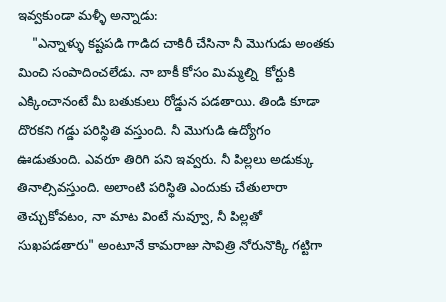ఇవ్వకుండా మళ్ళీ అన్నాడు:
    "ఎన్నాళ్ళు కష్టపడి గాడిద చాకిరీ చేసినా నీ మొగుడు అంతకు మించి సంపాదించలేడు. నా బాకీ కోసం మిమ్మల్ని  కోర్టుకి ఎక్కించానంటే మీ బతుకులు రోడ్డున పడతాయి. తిండి కూడా దొరకని గడ్డు పరిస్థితి వస్తుంది. నీ మొగుడి ఉద్యోగం ఊడుతుంది. ఎవరూ తిరిగి పని ఇవ్వరు. నీ పిల్లలు అడుక్కు తినాల్సివస్తుంది. అలాంటి పరిస్థితి ఎందుకు చేతులారా తెచ్చుకోవటం, నా మాట వింటే నువ్వూ, నీ పిల్లతో సుఖపడతారు" అంటూనే కామరాజు సావిత్రి నోరునొక్కి గట్టిగా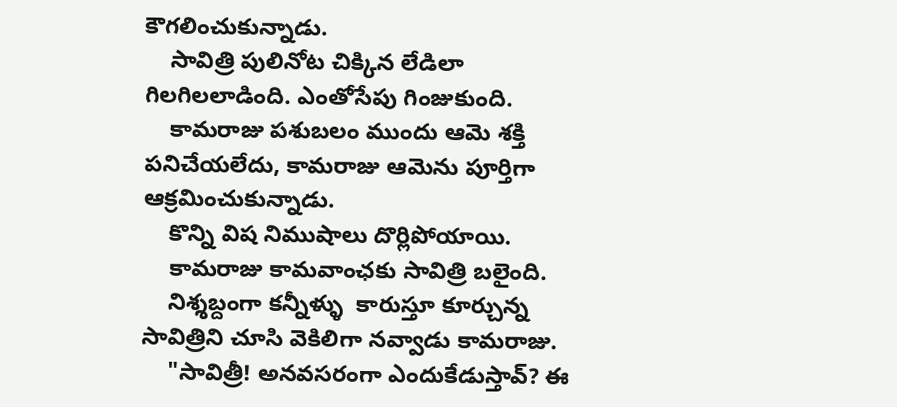కౌగలించుకున్నాడు.
    సావిత్రి పులినోట చిక్కిన లేడిలా గిలగిలలాడింది. ఎంతోసేపు గింజుకుంది.
    కామరాజు పశుబలం ముందు ఆమె శక్తి పనిచేయలేదు, కామరాజు ఆమెను పూర్తిగా ఆక్రమించుకున్నాడు.
    కొన్ని విష నిముషాలు దొర్లిపోయాయి.
    కామరాజు కామవాంఛకు సావిత్రి బలైంది.
    నిశ్శబ్దంగా కన్నీళ్ళు  కారుస్తూ కూర్చున్న సావిత్రిని చూసి వెకిలిగా నవ్వాడు కామరాజు.
    "సావిత్రీ! అనవసరంగా ఎందుకేడుస్తావ్? ఈ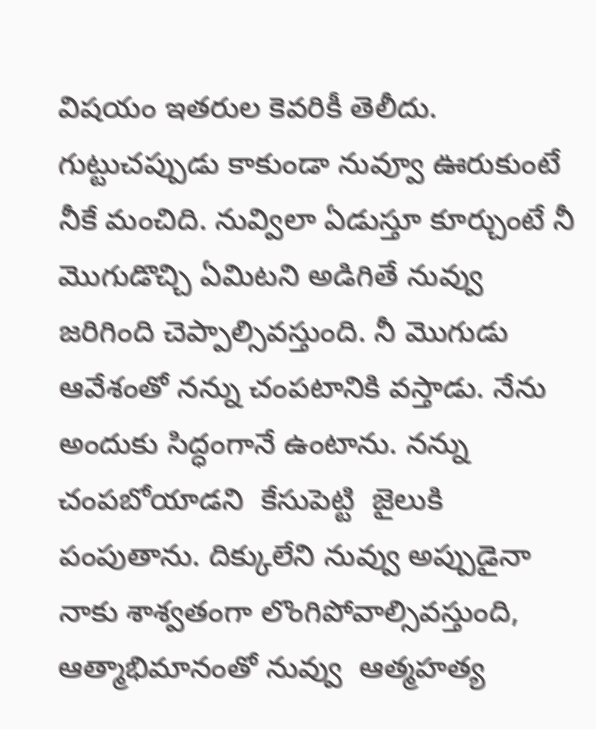విషయం ఇతరుల కెవరికీ తెలీదు. గుట్టుచప్పుడు కాకుండా నువ్వూ ఊరుకుంటే  నీకే మంచిది. నువ్విలా ఏడుస్తూ కూర్చుంటే నీ మొగుడొచ్చి ఏమిటని అడిగితే నువ్వు జరిగింది చెప్పాల్సివస్తుంది. నీ మొగుడు ఆవేశంతో నన్ను చంపటానికి వస్తాడు. నేను అందుకు సిద్ధంగానే ఉంటాను. నన్ను చంపబోయాడని  కేసుపెట్టి  జైలుకి పంపుతాను. దిక్కులేని నువ్వు అప్పుడైనా నాకు శాశ్వతంగా లొంగిపోవాల్సివస్తుంది, ఆత్మాభిమానంతో నువ్వు  ఆత్మహత్య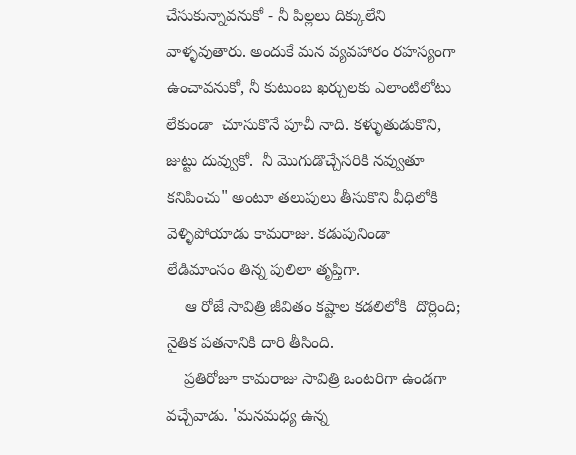చేసుకున్నావనుకో - నీ పిల్లలు దిక్కులేని వాళ్ళవుతారు. అందుకే మన వ్యవహారం రహస్యంగా ఉంచావనుకో, నీ కుటుంబ ఖర్చులకు ఎలాంటిలోటు లేకుండా  చూసుకొనే పూచీ నాది. కళ్ళుతుడుకొని, జుట్టు దువ్వుకో.  నీ మొగుడొచ్చేసరికి నవ్వుతూ కనిపించు" అంటూ తలుపులు తీసుకొని వీధిలోకి  వెళ్ళిపోయాడు కామరాజు. కడుపునిండా లేడిమాంసం తిన్న పులిలా తృప్తిగా.
    ఆ రోజే సావిత్రి జీవితం కష్టాల కడలిలోకి  దొర్లింది; నైతిక పతనానికి దారి తీసింది.
    ప్రతిరోజూ కామరాజు సావిత్రి ఒంటరిగా ఉండగా వచ్చేవాడు. 'మనమధ్య ఉన్న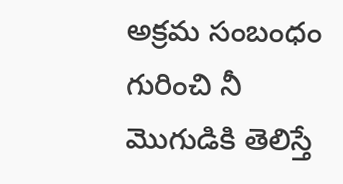అక్రమ సంబంధం గురించి నీ మొగుడికి తెలిస్తే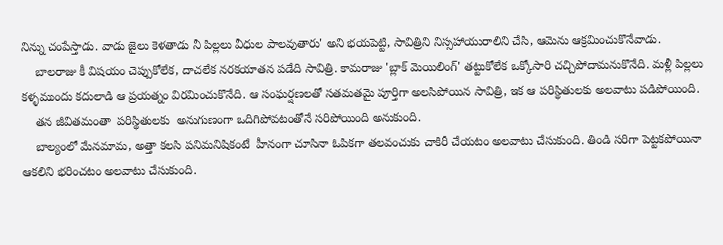నిన్ను చంపేస్తాడు. వాడు జైలు కెళతాడు నీ పిల్లలు వీధుల పాలవుతారు' అని భయపెట్టి, సావిత్రిని నిస్సహాయురాలిని చేసి, ఆమెను ఆక్రమించుకొనేవాడు.
    బాలరాజు కీ విషయం చెప్పుకోలేక, దాచలేక నరకయాతన పడేది సావిత్రి. కామరాజు 'బ్లాక్ మెయిలింగ్' తట్టుకోలేక ఒక్కోసారి చచ్చిపోదామనుకొనేది. మళ్లీ పిల్లలు కళ్ళముందు కదులాడి ఆ ప్రయత్నం విరమించుకొనేది. ఆ సంఘర్షణలతో సతమతమై పూర్తిగా అలసిపోయిన సావిత్రి, ఇక ఆ పరిస్థితులకు అలవాటు పడిపోయింది.
    తన జీవితమంతా  పరిస్థితులకు  అనుగుణంగా ఒదిగిపోవటంతోనే సరిపోయింది అనుకుంది.
    బాల్యంలో మేనమామ, అత్తా కలసి పనిమనిషికంటే  హీనంగా చూసినా ఓపికగా తలవంచుకు చాకిరీ చేయటం అలవాటు చేసుకుంది. తిండి సరిగా పెట్టకపోయినా  ఆకలిని భరించటం అలవాటు చేసుకుంది.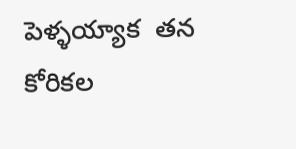పెళ్ళయ్యాక  తన కోరికల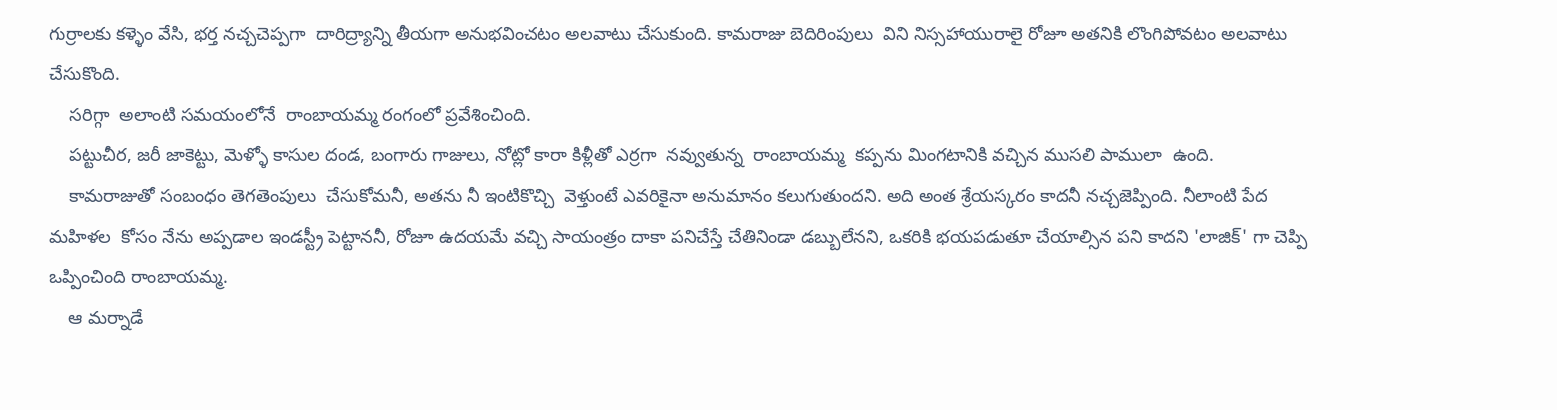గుర్రాలకు కళ్ళెం వేసి, భర్త నచ్చచెప్పగా  దారిద్ర్యాన్ని తీయగా అనుభవించటం అలవాటు చేసుకుంది. కామరాజు బెదిరింపులు  విని నిస్సహాయురాలై రోజూ అతనికి లొంగిపోవటం అలవాటు చేసుకొంది.
    సరిగ్గా  అలాంటి సమయంలోనే  రాంబాయమ్మ రంగంలో ప్రవేశించింది.
    పట్టుచీర, జరీ జాకెట్టు, మెళ్ళో కాసుల దండ, బంగారు గాజులు, నోట్లో కారా కిళ్లీతో ఎర్రగా  నవ్వుతున్న  రాంబాయమ్మ  కప్పను మింగటానికి వచ్చిన ముసలి పాములా  ఉంది.
    కామరాజుతో సంబంధం తెగతెంపులు  చేసుకోమనీ, అతను నీ ఇంటికొచ్చి  వెళ్తుంటే ఎవరికైనా అనుమానం కలుగుతుందని. అది అంత శ్రేయస్కరం కాదనీ నచ్చజెప్పింది. నీలాంటి పేద మహిళల  కోసం నేను అప్పడాల ఇండస్ట్రీ పెట్టాననీ, రోజూ ఉదయమే వచ్చి సాయంత్రం దాకా పనిచేస్తే చేతినిండా డబ్బులేనని, ఒకరికి భయపడుతూ చేయాల్సిన పని కాదని 'లాజిక్' గా చెప్పి ఒప్పించింది రాంబాయమ్మ.
    ఆ మర్నాడే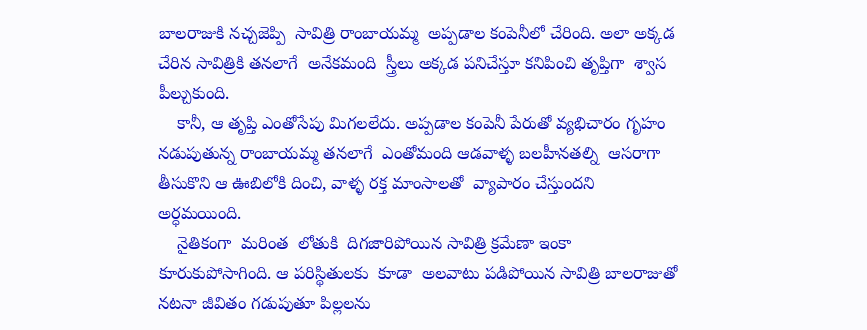బాలరాజుకి నచ్చజెప్పి  సావిత్రి రాంబాయమ్మ  అప్పడాల కంపెనీలో చేరింది. అలా అక్కడ చేరిన సావిత్రికి తనలాగే  అనేకమంది  స్త్రీలు అక్కడ పనిచేస్తూ కనిపించి తృప్తిగా  శ్వాస పీల్చుకుంది.
    కానీ, ఆ తృప్తి ఎంతోసేపు మిగలలేదు. అప్పడాల కంపెనీ పేరుతో వ్యభిచారం గృహం నడుపుతున్న రాంబాయమ్మ తనలాగే  ఎంతోమంది ఆడవాళ్ళ బలహీనతల్ని  ఆసరాగా  తీసుకొని ఆ ఊబిలోకి దించి, వాళ్ళ రక్త మాంసాలతో  వ్యాపారం చేస్తుందని అర్ధమయింది.
    నైతికంగా  మరింత  లోతుకి  దిగజారిపోయిన సావిత్రి క్రమేణా ఇంకా కూరుకుపోసాగింది. ఆ పరిస్థితులకు  కూడా  అలవాటు పడిపోయిన సావిత్రి బాలరాజుతో  నటనా జీవితం గడుపుతూ పిల్లలను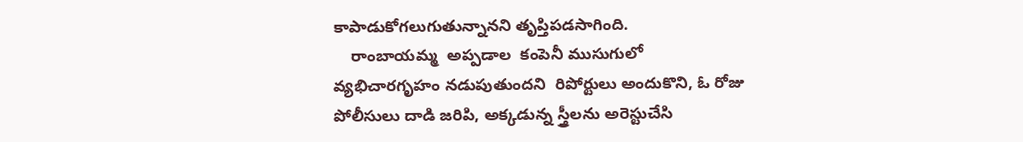కాపాడుకోగలుగుతున్నానని తృప్తిపడసాగింది.
    రాంబాయమ్మ  అప్పడాల  కంపెనీ ముసుగులో  వ్యభిచారగృహం నడుపుతుందని  రిపోర్టులు అందుకొని, ఓ రోజు  పోలీసులు దాడి జరిపి, అక్కడున్న స్త్రీలను అరెస్టుచేసి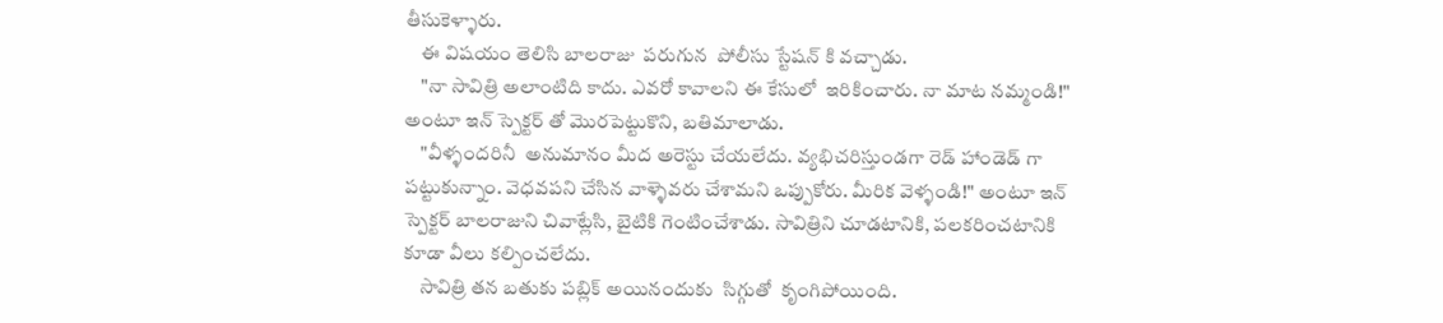తీసుకెళ్ళారు.
    ఈ విషయం తెలిసి బాలరాజు  పరుగున  పోలీసు స్టేషన్ కి వచ్చాడు.
    "నా సావిత్రి అలాంటిది కాదు. ఎవరో కావాలని ఈ కేసులో  ఇరికించారు. నా మాట నమ్మండి!" అంటూ ఇన్ స్పెక్టర్ తో మొరపెట్టుకొని, బతిమాలాడు.
    "వీళ్ళందరినీ  అనుమానం మీద అరెస్టు చేయలేదు. వ్యభిచరిస్తుండగా రెడ్ హాండెడ్ గా పట్టుకున్నాం. వెధవపని చేసిన వాళ్ళెవరు చేశామని ఒప్పుకోరు. మీరిక వెళ్ళండి!" అంటూ ఇన్ స్పెక్టర్ బాలరాజుని చివాట్లేసి, బైటికి గెంటించేశాడు. సావిత్రిని చూడటానికి, పలకరించటానికి  కూడా వీలు కల్పించలేదు.
    సావిత్రి తన బతుకు పబ్లిక్ అయినందుకు  సిగ్గుతో  కృంగిపోయింది.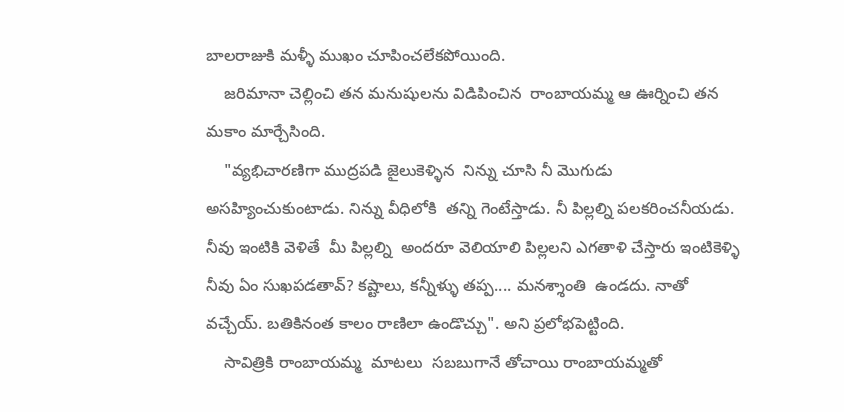బాలరాజుకి మళ్ళీ ముఖం చూపించలేకపోయింది.
    జరిమానా చెల్లించి తన మనుషులను విడిపించిన  రాంబాయమ్మ ఆ ఊర్నించి తన మకాం మార్చేసింది.
    "వ్యభిచారణిగా ముద్రపడి జైలుకెళ్ళిన  నిన్ను చూసి నీ మొగుడు అసహ్యించుకుంటాడు. నిన్ను వీధిలోకి  తన్ని గెంటేస్తాడు. నీ పిల్లల్ని పలకరించనీయడు. నీవు ఇంటికి వెళితే  మీ పిల్లల్ని  అందరూ వెలియాలి పిల్లలని ఎగతాళి చేస్తారు ఇంటికెళ్ళి నీవు ఏం సుఖపడతావ్? కష్టాలు, కన్నీళ్ళు తప్ప.... మనశ్శాంతి  ఉండదు. నాతో వచ్చేయ్. బతికినంత కాలం రాణిలా ఉండొచ్చు". అని ప్రలోభపెట్టింది.
    సావిత్రికి రాంబాయమ్మ  మాటలు  సబబుగానే తోచాయి రాంబాయమ్మతో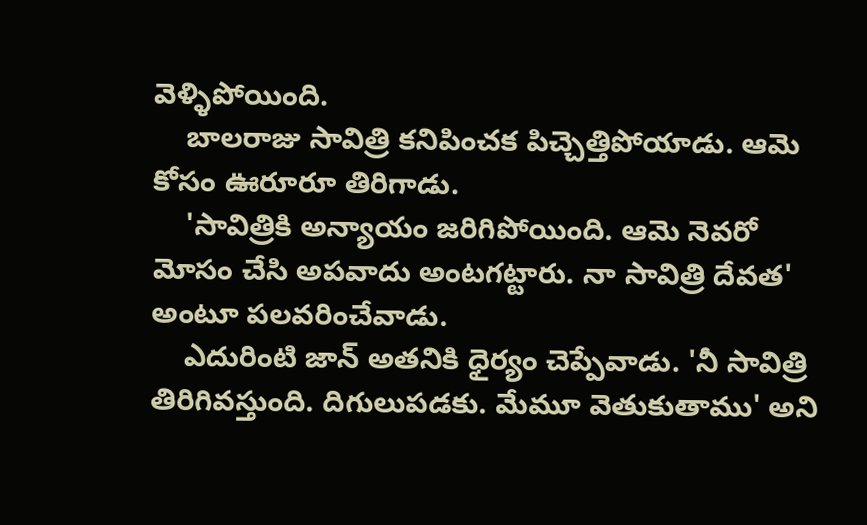వెళ్ళిపోయింది.
    బాలరాజు సావిత్రి కనిపించక పిచ్చెత్తిపోయాడు. ఆమె కోసం ఊరూరూ తిరిగాడు.
    'సావిత్రికి అన్యాయం జరిగిపోయింది. ఆమె నెవరో మోసం చేసి అపవాదు అంటగట్టారు. నా సావిత్రి దేవత' అంటూ పలవరించేవాడు.
    ఎదురింటి జాన్ అతనికి ధైర్యం చెప్పేవాడు. 'నీ సావిత్రి తిరిగివస్తుంది. దిగులుపడకు. మేమూ వెతుకుతాము' అని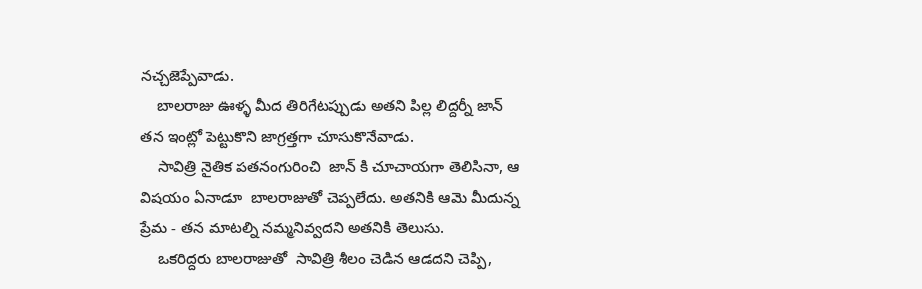నచ్చజెప్పేవాడు.
    బాలరాజు ఊళ్ళ మీద తిరిగేటప్పుడు అతని పిల్ల లిద్దర్నీ జాన్ తన ఇంట్లో పెట్టుకొని జాగ్రత్తగా చూసుకొనేవాడు.
    సావిత్రి నైతిక పతనంగురించి  జాన్ కి చూచాయగా తెలిసినా, ఆ విషయం ఏనాడూ  బాలరాజుతో చెప్పలేదు. అతనికి ఆమె మీదున్న ప్రేమ - తన మాటల్ని నమ్మనివ్వదని అతనికి తెలుసు.
    ఒకరిద్దరు బాలరాజుతో  సావిత్రి శీలం చెడిన ఆడదని చెప్పి,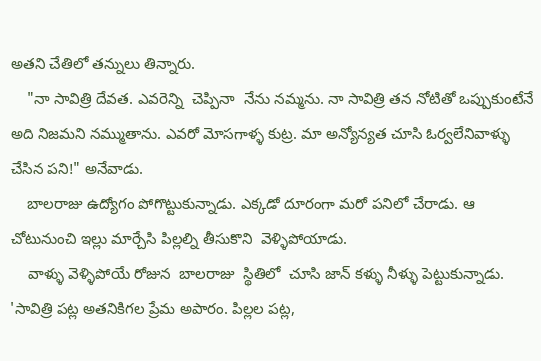అతని చేతిలో తన్నులు తిన్నారు.
    "నా సావిత్రి దేవత. ఎవరెన్ని  చెప్పినా  నేను నమ్మను. నా సావిత్రి తన నోటితో ఒప్పుకుంటేనే అది నిజమని నమ్ముతాను. ఎవరో మోసగాళ్ళ కుట్ర. మా అన్యోన్యత చూసి ఓర్వలేనివాళ్ళు చేసిన పని!" అనేవాడు.
    బాలరాజు ఉద్యోగం పోగొట్టుకున్నాడు. ఎక్కడో దూరంగా మరో పనిలో చేరాడు. ఆ చోటునుంచి ఇల్లు మార్చేసి పిల్లల్ని తీసుకొని  వెళ్ళిపోయాడు.
    వాళ్ళు వెళ్ళిపోయే రోజున  బాలరాజు  స్థితిలో  చూసి జాన్ కళ్ళు నీళ్ళు పెట్టుకున్నాడు. 'సావిత్రి పట్ల అతనికిగల ప్రేమ అపారం. పిల్లల పట్ల,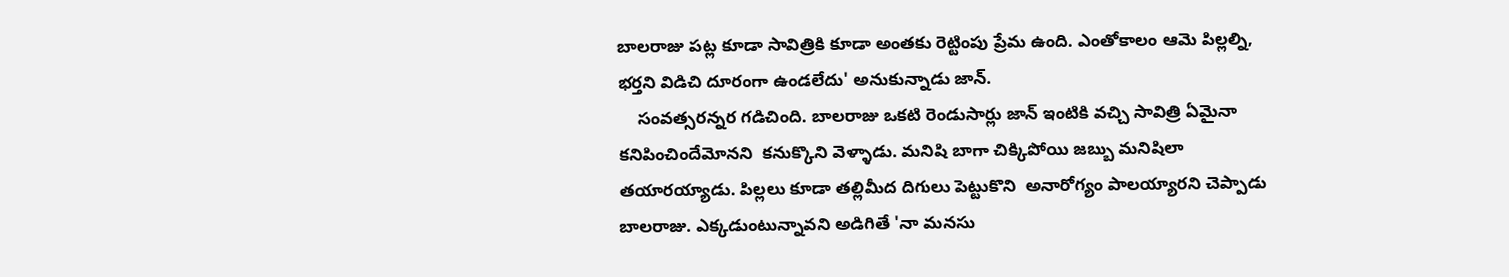బాలరాజు పట్ల కూడా సావిత్రికి కూడా అంతకు రెట్టింపు ప్రేమ ఉంది. ఎంతోకాలం ఆమె పిల్లల్ని, భర్తని విడిచి దూరంగా ఉండలేదు' అనుకున్నాడు జాన్.
    సంవత్సరన్నర గడిచింది. బాలరాజు ఒకటి రెండుసార్లు జాన్ ఇంటికి వచ్చి సావిత్రి ఏమైనా  కనిపించిందేమోనని  కనుక్కొని వెళ్ళాడు. మనిషి బాగా చిక్కిపోయి జబ్బు మనిషిలా  తయారయ్యాడు. పిల్లలు కూడా తల్లిమీద దిగులు పెట్టుకొని  అనారోగ్యం పాలయ్యారని చెప్పాడు బాలరాజు. ఎక్కడుంటున్నావని అడిగితే 'నా మనసు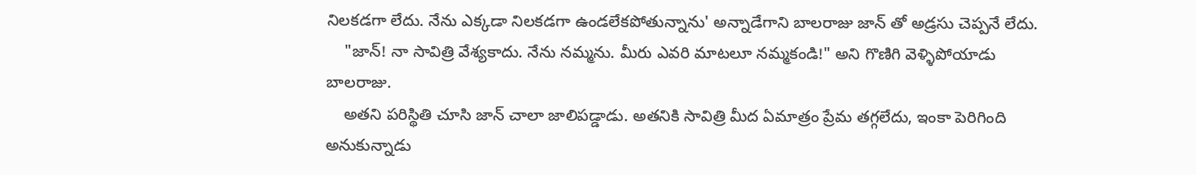నిలకడగా లేదు. నేను ఎక్కడా నిలకడగా ఉండలేకపోతున్నాను' అన్నాడేగాని బాలరాజు జాన్ తో అడ్రసు చెప్పనే లేదు.
    "జాన్! నా సావిత్రి వేశ్యకాదు. నేను నమ్మను. మీరు ఎవరి మాటలూ నమ్మకండి!" అని గొణిగి వెళ్ళిపోయాడు బాలరాజు.
    అతని పరిస్థితి చూసి జాన్ చాలా జాలిపడ్డాడు. అతనికి సావిత్రి మీద ఏమాత్రం ప్రేమ తగ్గలేదు, ఇంకా పెరిగింది అనుకున్నాడు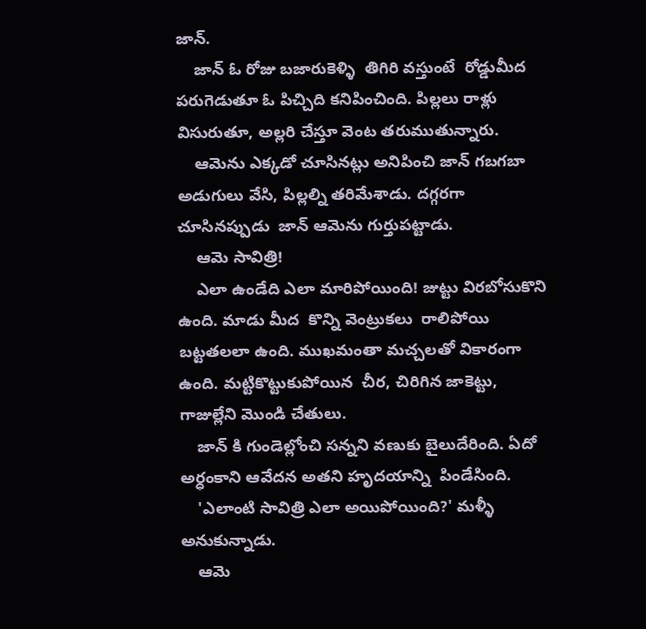జాన్.
    జాన్ ఓ రోజు బజారుకెళ్ళి  తిగిరి వస్తుంటే  రోడ్డుమీద  పరుగెడుతూ ఓ పిచ్చిది కనిపించింది. పిల్లలు రాళ్లు విసురుతూ, అల్లరి చేస్తూ వెంట తరుముతున్నారు.
    ఆమెను ఎక్కడో చూసినట్లు అనిపించి జాన్ గబగబా అడుగులు వేసి, పిల్లల్ని తరిమేశాడు. దగ్గరగా చూసినప్పుడు  జాన్ ఆమెను గుర్తుపట్టాడు.
    ఆమె సావిత్రి!
    ఎలా ఉండేది ఎలా మారిపోయింది! జుట్టు విరబోసుకొని ఉంది. మాడు మీద  కొన్ని వెంట్రుకలు  రాలిపోయి బట్టతలలా ఉంది. ముఖమంతా మచ్చలతో వికారంగా ఉంది. మట్టికొట్టుకుపోయిన  చీర, చిరిగిన జాకెట్టు, గాజుల్లేని మొండి చేతులు.
    జాన్ కి గుండెల్లోంచి సన్నని వణుకు బైలుదేరింది. ఏదో అర్ధంకాని ఆవేదన అతని హృదయాన్ని  పిండేసింది.
    'ఎలాంటి సావిత్రి ఎలా అయిపోయింది?' మళ్ళీ అనుకున్నాడు.
    ఆమె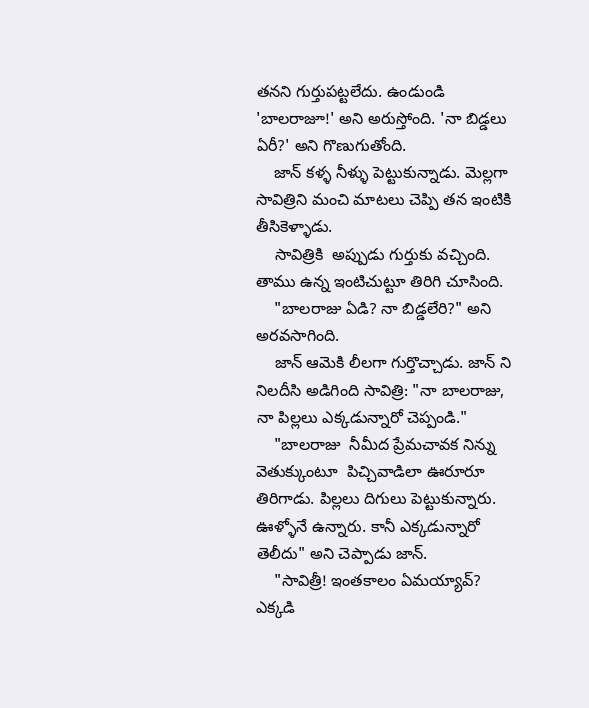తనని గుర్తుపట్టలేదు. ఉండుండి 'బాలరాజూ!' అని అరుస్తోంది. 'నా బిడ్డలు ఏరీ?' అని గొణుగుతోంది.
    జాన్ కళ్ళ నీళ్ళు పెట్టుకున్నాడు. మెల్లగా సావిత్రిని మంచి మాటలు చెప్పి తన ఇంటికి తీసికెళ్ళాడు.
    సావిత్రికి  అప్పుడు గుర్తుకు వచ్చింది. తాము ఉన్న ఇంటిచుట్టూ తిరిగి చూసింది.
    "బాలరాజు ఏడి? నా బిడ్డలేరి?" అని అరవసాగింది.
    జాన్ ఆమెకి లీలగా గుర్తొచ్చాడు. జాన్ ని నిలదీసి అడిగింది సావిత్రి: "నా బాలరాజు, నా పిల్లలు ఎక్కడున్నారో చెప్పండి."
    "బాలరాజు  నీమీద ప్రేమచావక నిన్ను వెతుక్కుంటూ  పిచ్చివాడిలా ఊరూరూ తిరిగాడు. పిల్లలు దిగులు పెట్టుకున్నారు. ఊళ్ళోనే ఉన్నారు. కానీ ఎక్కడున్నారో తెలీదు" అని చెప్పాడు జాన్.
    "సావిత్రీ! ఇంతకాలం ఏమయ్యావ్? ఎక్కడి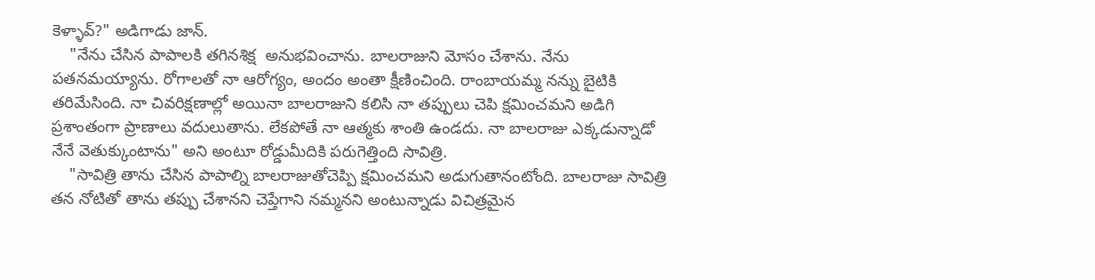కెళ్ళావ్?" అడిగాడు జాన్.
    "నేను చేసిన పాపాలకి తగినశిక్ష  అనుభవించాను. బాలరాజుని మోసం చేశాను. నేను పతనమయ్యాను. రోగాలతో నా ఆరోగ్యం, అందం అంతా క్షీణించింది. రాంబాయమ్మ నన్ను బైటికి తరిమేసింది. నా చివరిక్షణాల్లో అయినా బాలరాజుని కలిసి నా తప్పులు చెపి క్షమించమని అడిగి ప్రశాంతంగా ప్రాణాలు వదులుతాను. లేకపోతే నా ఆత్మకు శాంతి ఉండదు. నా బాలరాజు ఎక్కడున్నాడో నేనే వెతుక్కుంటాను" అని అంటూ రోడ్డుమీదికి పరుగెత్తింది సావిత్రి.
    "సావిత్రి తాను చేసిన పాపాల్ని బాలరాజుతోచెప్పి క్షమించమని అడుగుతానంటోంది. బాలరాజు సావిత్రి తన నోటితో తాను తప్పు చేశానని చెప్తేగాని నమ్మనని అంటున్నాడు విచిత్రమైన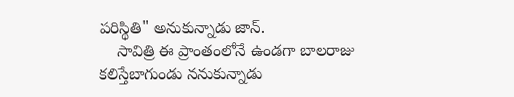పరిస్థితి" అనుకున్నాడు జాన్.
    సావిత్రి ఈ ప్రాంతంలోనే ఉండగా బాలరాజు కలిస్తేబాగుండు ననుకున్నాడు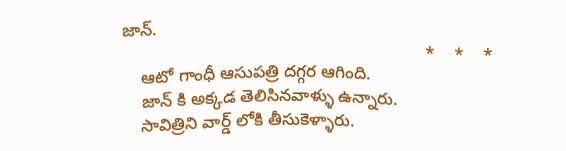జాన్.
                                                               *    *    *
    ఆటో గాంధీ ఆసుపత్రి దగ్గర ఆగింది.
    జాన్ కి అక్కడ తెలిసినవాళ్ళు ఉన్నారు.
    సావిత్రిని వార్డ్ లోకి తీసుకెళ్ళారు.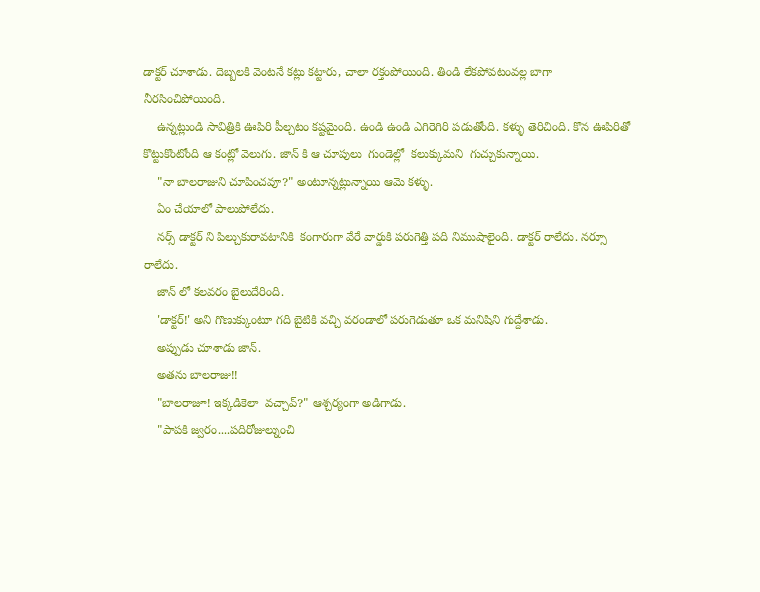డాక్టర్ చూశాడు. దెబ్బలకి వెంటనే కట్లు కట్టారు, చాలా రక్తంపోయింది. తిండి లేకపోవటంవల్ల బాగా నీరసించిపోయింది.
    ఉన్నట్లుండి సావిత్రికి ఊపిరి పీల్చటం కష్టమైంది. ఉండి ఉండి ఎగిరెగిరి పడుతోంది. కళ్ళు తెరిచింది. కొన ఊపిరితో కొట్టుకొంటోంది ఆ కంట్లో వెలుగు. జాన్ కి ఆ చూపులు  గుండెల్లో  కలుక్కుమని  గుచ్చుకున్నాయి.
    "నా బాలరాజుని చూపించవూ?" అంటూన్నట్లున్నాయి ఆమె కళ్ళు.
    ఏం చేయాలో పాలుపోలేదు.
    నర్స్ డాక్టర్ ని పిల్చుకురావటానికి  కంగారుగా వేరే వార్డుకి పరుగెత్తి పది నిముషాలైంది. డాక్టర్ రాలేదు. నర్సూ రాలేదు.
    జాన్ లో కలవరం బైలుదేరింది.
    'డాక్టర్!' అని గొణుక్కుంటూ గది బైటికి వచ్చి వరండాలో పరుగెడుతూ ఒక మనిషిని గుద్దేశాడు.
    అప్పుడు చూశాడు జాన్.
    అతను బాలరాజు!!
    "బాలరాజూ! ఇక్కడికెలా  వచ్చావ్?" ఆశ్చర్యంగా అడిగాడు.
    "పాపకి జ్వరం....పదిరోజుల్నుంచి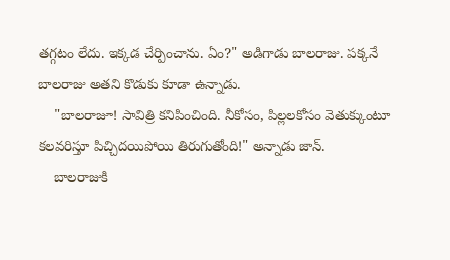తగ్గటం లేదు. ఇక్కడ చేర్పించాను. ఏం?" అడిగాడు బాలరాజు. పక్కనే బాలరాజు అతని కొడుకు కూడా ఉన్నాడు.
    "బాలరాజూ! సావిత్రి కనిపించింది. నీకోసం, పిల్లలకోసం వెతుక్కుంటూ  కలవరిస్తూ పిచ్చిదయిపోయి తిరుగుతోంది!" అన్నాడు జాన్.
    బాలరాజుకి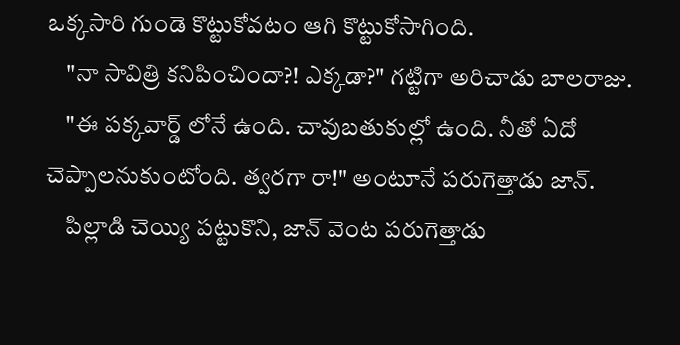ఒక్కసారి గుండె కొట్టుకోవటం ఆగి కొట్టుకోసాగింది.
    "నా సావిత్రి కనిపించిందా?! ఎక్కడా?" గట్టిగా అరిచాడు బాలరాజు.
    "ఈ పక్కవార్డ్ లోనే ఉంది. చావుబతుకుల్లో ఉంది. నీతో ఏదో చెప్పాలనుకుంటోంది. త్వరగా రా!" అంటూనే పరుగెత్తాడు జాన్.
    పిల్లాడి చెయ్యి పట్టుకొని, జాన్ వెంట పరుగెత్తాడు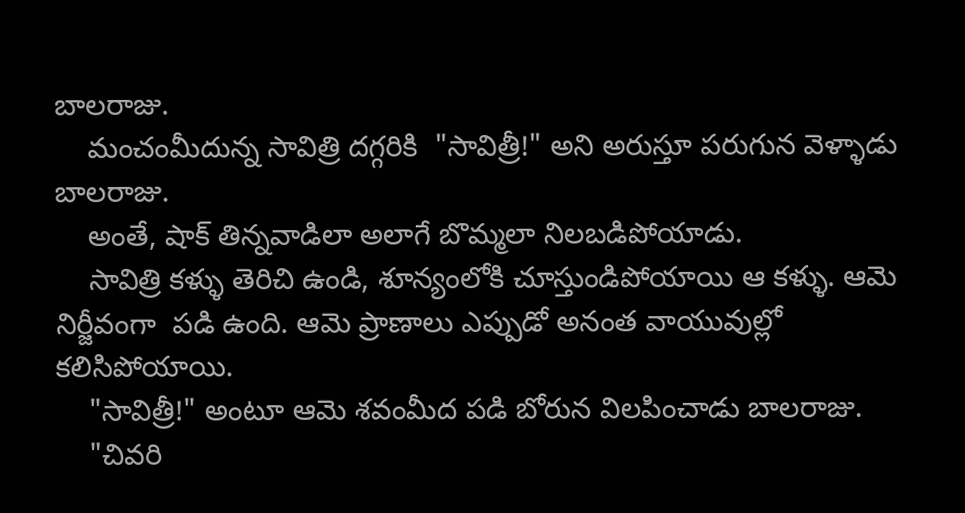బాలరాజు.
    మంచంమీదున్న సావిత్రి దగ్గరికి  "సావిత్రీ!" అని అరుస్తూ పరుగున వెళ్ళాడు బాలరాజు.
    అంతే, షాక్ తిన్నవాడిలా అలాగే బొమ్మలా నిలబడిపోయాడు.
    సావిత్రి కళ్ళు తెరిచి ఉండి, శూన్యంలోకి చూస్తుండిపోయాయి ఆ కళ్ళు. ఆమె నిర్జీవంగా  పడి ఉంది. ఆమె ప్రాణాలు ఎప్పుడో అనంత వాయువుల్లో కలిసిపోయాయి.
    "సావిత్రీ!" అంటూ ఆమె శవంమీద పడి బోరున విలపించాడు బాలరాజు.
    "చివరి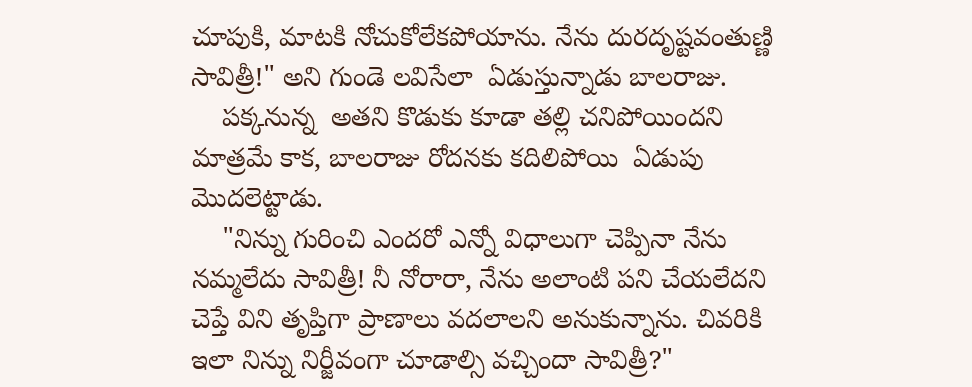చూపుకి, మాటకి నోచుకోలేకపోయాను. నేను దురదృష్టవంతుణ్ణి సావిత్రీ!" అని గుండె లవిసేలా  ఏడుస్తున్నాడు బాలరాజు.
    పక్కనున్న  అతని కొడుకు కూడా తల్లి చనిపోయిందని  మాత్రమే కాక, బాలరాజు రోదనకు కదిలిపోయి  ఏడుపు మొదలెట్టాడు.
    "నిన్ను గురించి ఎందరో ఎన్నో విధాలుగా చెప్పినా నేను నమ్మలేదు సావిత్రీ! నీ నోరారా, నేను అలాంటి పని చేయలేదని చెప్తే విని తృప్తిగా ప్రాణాలు వదలాలని అనుకున్నాను. చివరికి ఇలా నిన్ను నిర్జీవంగా చూడాల్సి వచ్చిందా సావిత్రీ?"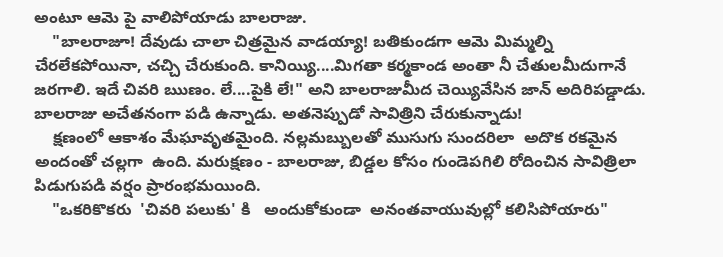అంటూ ఆమె పై వాలిపోయాడు బాలరాజు.
    "బాలరాజూ! దేవుడు చాలా చిత్రమైన వాడయ్యా! బతికుండగా ఆమె మిమ్మల్ని చేరలేకపోయినా, చచ్చి చేరుకుంది. కానియ్యి....మిగతా కర్మకాండ అంతా నీ చేతులమీదుగానే జరగాలి. ఇదే చివరి ఋణం. లే....పైకి లే!" అని బాలరాజుమీద చెయ్యివేసిన జాన్ అదిరిపడ్డాడు. బాలరాజు అచేతనంగా పడి ఉన్నాడు. అతనెప్పుడో సావిత్రిని చేరుకున్నాడు!
    క్షణంలో ఆకాశం మేఘావృతమైంది. నల్లమబ్బులతో ముసుగు సుందరిలా  అదొక రకమైన అందంతో చల్లగా  ఉంది. మరుక్షణం - బాలరాజు, బిడ్డల కోసం గుండెపగిలి రోదించిన సావిత్రిలా పిడుగుపడి వర్షం ప్రారంభమయింది.
    "ఒకరికొకరు  'చివరి పలుకు' కి   అందుకోకుండా  అనంతవాయువుల్లో కలిసిపోయారు"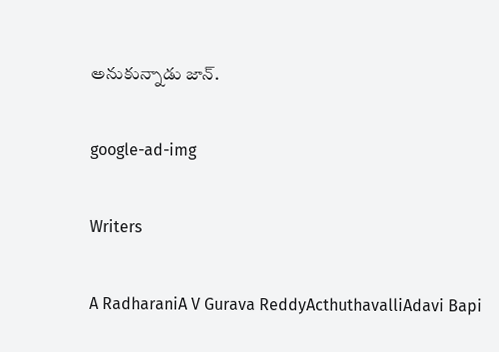అనుకున్నాడు జాన్.

google-ad-img

Writers

A RadharaniA V Gurava ReddyActhuthavalliAdavi Bapi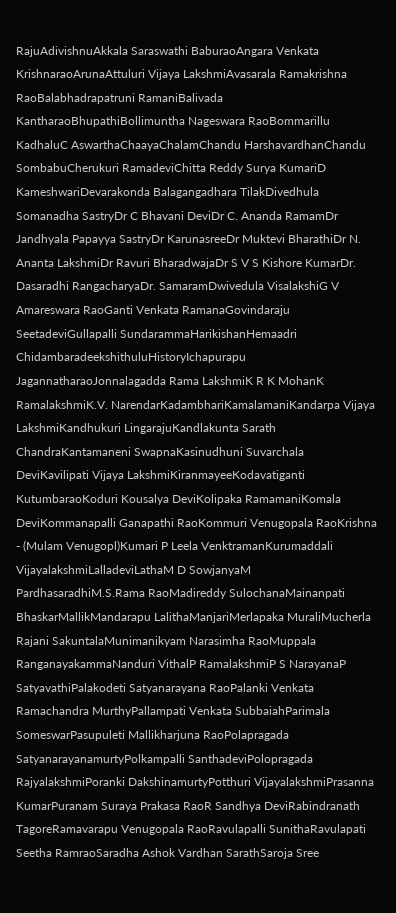RajuAdivishnuAkkala Saraswathi BaburaoAngara Venkata KrishnaraoArunaAttuluri Vijaya LakshmiAvasarala Ramakrishna RaoBalabhadrapatruni RamaniBalivada KantharaoBhupathiBollimuntha Nageswara RaoBommarillu KadhaluC AswarthaChaayaChalamChandu HarshavardhanChandu SombabuCherukuri RamadeviChitta Reddy Surya KumariD KameshwariDevarakonda Balagangadhara TilakDivedhula Somanadha SastryDr C Bhavani DeviDr C. Ananda RamamDr Jandhyala Papayya SastryDr KarunasreeDr Muktevi BharathiDr N. Ananta LakshmiDr Ravuri BharadwajaDr S V S Kishore KumarDr. Dasaradhi RangacharyaDr. SamaramDwivedula VisalakshiG V Amareswara RaoGanti Venkata RamanaGovindaraju SeetadeviGullapalli SundarammaHarikishanHemaadri ChidambaradeekshithuluHistoryIchapurapu JagannatharaoJonnalagadda Rama LakshmiK R K MohanK RamalakshmiK.V. NarendarKadambhariKamalamaniKandarpa Vijaya LakshmiKandhukuri LingarajuKandlakunta Sarath ChandraKantamaneni SwapnaKasinudhuni Suvarchala DeviKavilipati Vijaya LakshmiKiranmayeeKodavatiganti KutumbaraoKoduri Kousalya DeviKolipaka RamamaniKomala DeviKommanapalli Ganapathi RaoKommuri Venugopala RaoKrishna - (Mulam Venugopl)Kumari P Leela VenktramanKurumaddali VijayalakshmiLalladeviLathaM D SowjanyaM PardhasaradhiM.S.Rama RaoMadireddy SulochanaMainanpati BhaskarMallikMandarapu LalithaManjariMerlapaka MuraliMucherla Rajani SakuntalaMunimanikyam Narasimha RaoMuppala RanganayakammaNanduri VithalP RamalakshmiP S NarayanaP SatyavathiPalakodeti Satyanarayana RaoPalanki Venkata Ramachandra MurthyPallampati Venkata SubbaiahParimala SomeswarPasupuleti Mallikharjuna RaoPolapragada SatyanarayanamurtyPolkampalli SanthadeviPolopragada RajyalakshmiPoranki DakshinamurtyPotthuri VijayalakshmiPrasanna KumarPuranam Suraya Prakasa RaoR Sandhya DeviRabindranath TagoreRamavarapu Venugopala RaoRavulapalli SunithaRavulapati Seetha RamraoSaradha Ashok Vardhan SarathSaroja Sree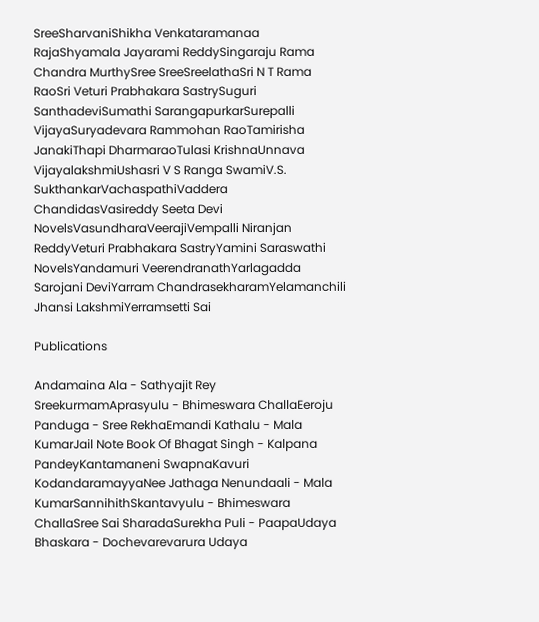SreeSharvaniShikha Venkataramanaa RajaShyamala Jayarami ReddySingaraju Rama Chandra MurthySree SreeSreelathaSri N T Rama RaoSri Veturi Prabhakara SastrySuguri SanthadeviSumathi SarangapurkarSurepalli VijayaSuryadevara Rammohan RaoTamirisha JanakiThapi DharmaraoTulasi KrishnaUnnava VijayalakshmiUshasri V S Ranga SwamiV.S. SukthankarVachaspathiVaddera ChandidasVasireddy Seeta Devi NovelsVasundharaVeerajiVempalli Niranjan ReddyVeturi Prabhakara SastryYamini Saraswathi NovelsYandamuri VeerendranathYarlagadda Sarojani DeviYarram ChandrasekharamYelamanchili Jhansi LakshmiYerramsetti Sai

Publications

Andamaina Ala - Sathyajit Rey SreekurmamAprasyulu - Bhimeswara ChallaEeroju Panduga - Sree RekhaEmandi Kathalu - Mala KumarJail Note Book Of Bhagat Singh - Kalpana PandeyKantamaneni SwapnaKavuri KodandaramayyaNee Jathaga Nenundaali - Mala KumarSannihithSkantavyulu - Bhimeswara ChallaSree Sai SharadaSurekha Puli - PaapaUdaya Bhaskara - Dochevarevarura Udaya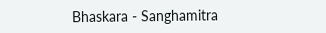Bhaskara - Sanghamitra